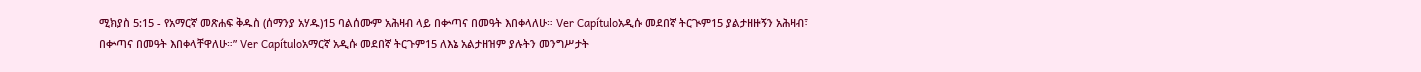ሚክያስ 5:15 - የአማርኛ መጽሐፍ ቅዱስ (ሰማንያ አሃዱ)15 ባልሰሙም አሕዛብ ላይ በቍጣና በመዓት እበቀላለሁ። Ver Capítuloአዲሱ መደበኛ ትርጒም15 ያልታዘዙኝን አሕዛብ፣ በቍጣና በመዓት እበቀላቸዋለሁ።” Ver Capítuloአማርኛ አዲሱ መደበኛ ትርጉም15 ለእኔ አልታዘዝም ያሉትን መንግሥታት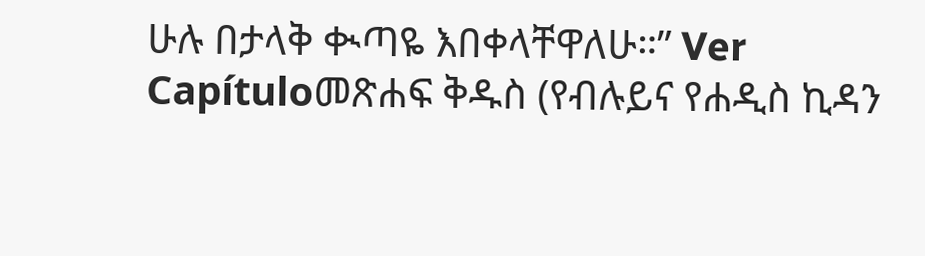ሁሉ በታላቅ ቊጣዬ እበቀላቸዋለሁ።” Ver Capítuloመጽሐፍ ቅዱስ (የብሉይና የሐዲስ ኪዳን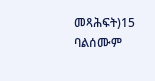መጻሕፍት)15 ባልሰሙም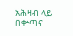አሕዛብ ላይ በቍጣና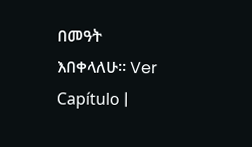በመዓት እበቀላለሁ። Ver Capítulo |